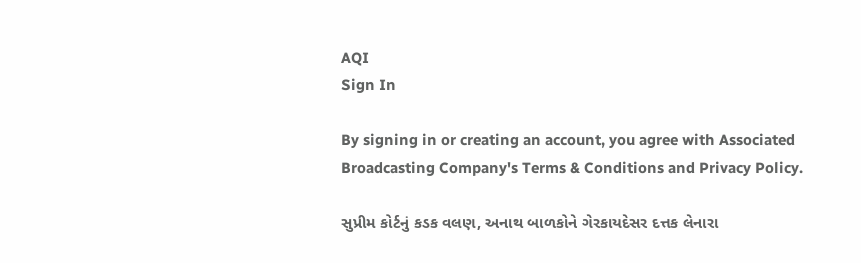AQI
Sign In

By signing in or creating an account, you agree with Associated Broadcasting Company's Terms & Conditions and Privacy Policy.

સુપ્રીમ કોર્ટનું કડક વલણ, અનાથ બાળકોને ગેરકાયદેસર દત્તક લેનારા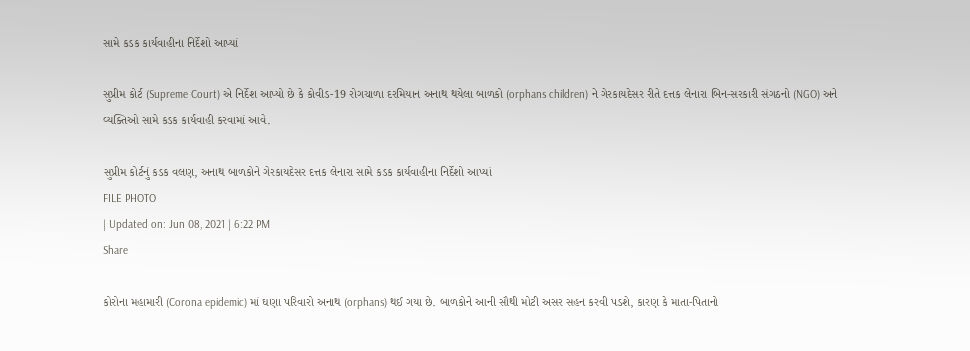સામે કડક કાર્યવાહીના નિર્દેશો આપ્યાં

સુપ્રીમ કોર્ટ (Supreme Court) એ નિર્દેશ આપ્યો છે કે કોવીડ-19 રોગચાળા દરમિયાન અનાથ થયેલા બાળકો (orphans children) ને ગેરકાયદેસર રીતે દત્તક લેનારા બિન-સરકારી સંગઠનો (NGO) અને વ્યક્તિઓ સામે કડક કાર્યવાહી કરવામાં આવે.

સુપ્રીમ કોર્ટનું કડક વલણ, અનાથ બાળકોને ગેરકાયદેસર દત્તક લેનારા સામે કડક કાર્યવાહીના નિર્દેશો આપ્યાં
FILE PHOTO
| Updated on: Jun 08, 2021 | 6:22 PM
Share

કોરોના મહામારી (Corona epidemic) માં ઘણા પરિવારો અનાથ (orphans) થઈ ગયા છે. બાળકોને આની સૌથી મોટી અસર સહન કરવી પડશે, કારણ કે માતા-પિતાનો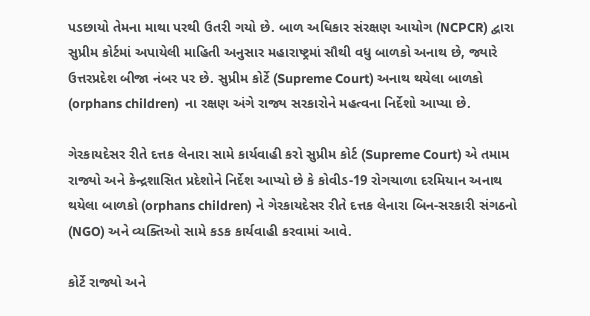પડછાયો તેમના માથા પરથી ઉતરી ગયો છે. બાળ અધિકાર સંરક્ષણ આયોગ (NCPCR) દ્વારા સુપ્રીમ કોર્ટમાં અપાયેલી માહિતી અનુસાર મહારાષ્ટ્રમાં સૌથી વધુ બાળકો અનાથ છે, જ્યારે ઉત્તરપ્રદેશ બીજા નંબર પર છે. સુપ્રીમ કોર્ટે (Supreme Court) અનાથ થયેલા બાળકો (orphans children)  ના રક્ષણ અંગે રાજ્ય સરકારોને મહત્વના નિર્દેશો આપ્યા છે.

ગેરકાયદેસર રીતે દત્તક લેનારા સામે કાર્યવાહી કરો સુપ્રીમ કોર્ટ (Supreme Court) એ તમામ રાજ્યો અને કેન્દ્રશાસિત પ્રદેશોને નિર્દેશ આપ્યો છે કે કોવીડ-19 રોગચાળા દરમિયાન અનાથ થયેલા બાળકો (orphans children) ને ગેરકાયદેસર રીતે દત્તક લેનારા બિન-સરકારી સંગઠનો (NGO) અને વ્યક્તિઓ સામે કડક કાર્યવાહી કરવામાં આવે.

કોર્ટે રાજ્યો અને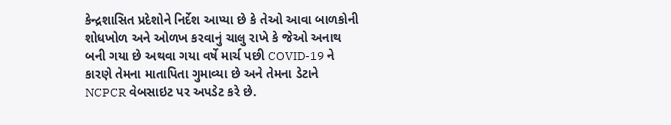કેન્દ્રશાસિત પ્રદેશોને નિર્દેશ આપ્યા છે કે તેઓ આવા બાળકોની શોધખોળ અને ઓળખ કરવાનું ચાલુ રાખે કે જેઓ અનાથ બની ગયા છે અથવા ગયા વર્ષે માર્ચ પછી COVID-19 ને કારણે તેમના માતાપિતા ગુમાવ્યા છે અને તેમના ડેટાને NCPCR વેબસાઇટ પર અપડેટ કરે છે.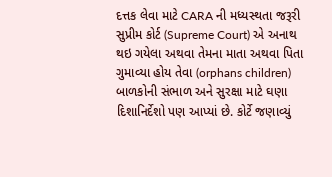દત્તક લેવા માટે CARA ની મધ્યસ્થતા જરૂરી સુપ્રીમ કોર્ટ (Supreme Court) એ અનાથ થઇ ગયેલા અથવા તેમના માતા અથવા પિતા ગુમાવ્યા હોય તેવા (orphans children)  બાળકોની સંભાળ અને સુરક્ષા માટે ઘણા દિશાનિર્દેશો પણ આપ્યાં છે. કોર્ટે જણાવ્યું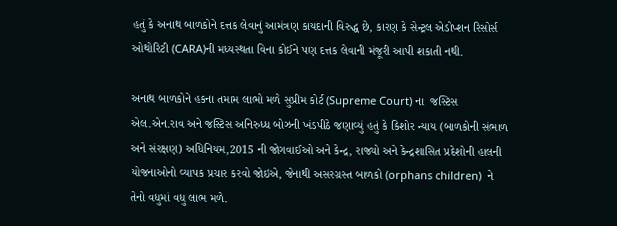હતું કે અનાથ બાળકોને દત્તક લેવાનું આમંત્રણ કાયદાની વિરુદ્ધ છે, કારણ કે સેન્ટ્રલ એડોપ્શન રિસોર્સ ઓથોરિટી (CARA)ની મધ્યસ્થતા વિના કોઈને પણ દત્તક લેવાની મંજૂરી આપી શકાતી નથી.

અનાથ બાળકોને હકના તમામ લાભો મળે સુપ્રીમ કોર્ટ (Supreme Court) ના  જસ્ટિસ એલ.એન.રાવ અને જસ્ટિસ અનિરુધ્ધ બોઝની ખંડપીઠે જણાવ્યું હતું કે કિશોર ન્યાય (બાળકોની સંભાળ અને સંરક્ષણ) અધિનિયમ,2015 ની જોગવાઈઓ અને કેન્દ્ર, રાજ્યો અને કેન્દ્રશાસિત પ્રદેશોની હાલની યોજનાઓનો વ્યાપક પ્રચાર કરવો જોઇએ, જેનાથી અસરગ્રસ્ત બાળકો (orphans children)  ને તેનો વધુમાં વધુ લાભ મળે.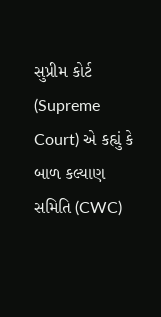સુપ્રીમ કોર્ટ (Supreme Court) એ કહ્યું કે બાળ કલ્યાણ સમિતિ (CWC)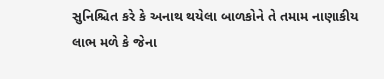સુનિશ્ચિત કરે કે અનાથ થયેલા બાળકોને તે તમામ નાણાકીય લાભ મળે કે જેના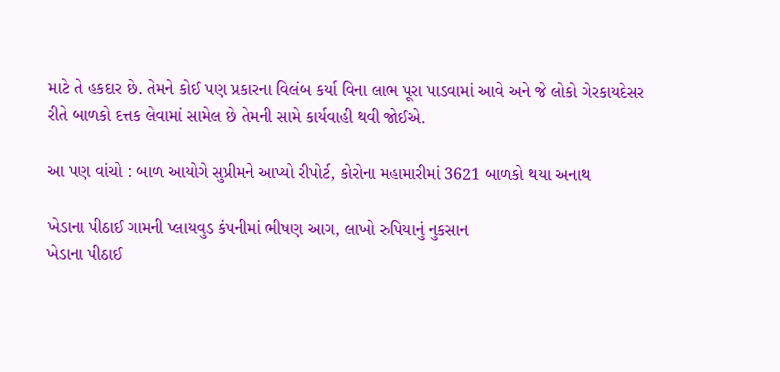માટે તે હકદાર છે. તેમને કોઈ પણ પ્રકારના વિલંબ કર્યા વિના લાભ પૂરા પાડવામાં આવે અને જે લોકો ગેરકાયદેસર રીતે બાળકો દત્તક લેવામાં સામેલ છે તેમની સામે કાર્યવાહી થવી જોઈએ.

આ પણ વાંચો : બાળ આયોગે સુપ્રીમને આપ્યો રીપોર્ટ, કોરોના મહામારીમાં 3621 બાળકો થયા અનાથ

ખેડાના પીઠાઈ ગામની પ્લાયવુડ કંપનીમાં ભીષણ આગ, લાખો રુપિયાનું નુકસાન
ખેડાના પીઠાઈ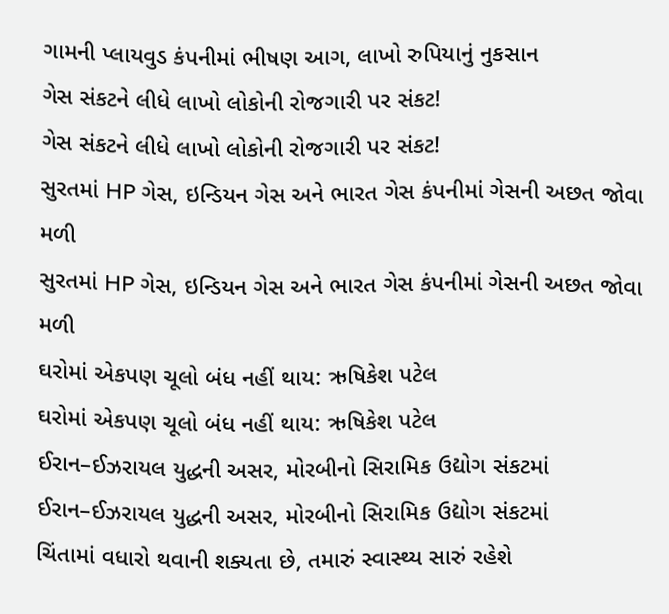ગામની પ્લાયવુડ કંપનીમાં ભીષણ આગ, લાખો રુપિયાનું નુકસાન
ગેસ સંકટને લીધે લાખો લોકોની રોજગારી પર સંકટ!
ગેસ સંકટને લીધે લાખો લોકોની રોજગારી પર સંકટ!
સુરતમાં HP ગેસ, ઇન્ડિયન ગેસ અને ભારત ગેસ કંપનીમાં ગેસની અછત જોવા મળી
સુરતમાં HP ગેસ, ઇન્ડિયન ગેસ અને ભારત ગેસ કંપનીમાં ગેસની અછત જોવા મળી
ઘરોમાં એકપણ ચૂલો બંધ નહીં થાય: ઋષિકેશ પટેલ
ઘરોમાં એકપણ ચૂલો બંધ નહીં થાય: ઋષિકેશ પટેલ
ઈરાન–ઈઝરાયલ યુદ્ધની અસર, મોરબીનો સિરામિક ઉદ્યોગ સંકટમાં
ઈરાન–ઈઝરાયલ યુદ્ધની અસર, મોરબીનો સિરામિક ઉદ્યોગ સંકટમાં
ચિંતામાં વધારો થવાની શક્યતા છે, તમારું સ્વાસ્થ્ય સારું રહેશે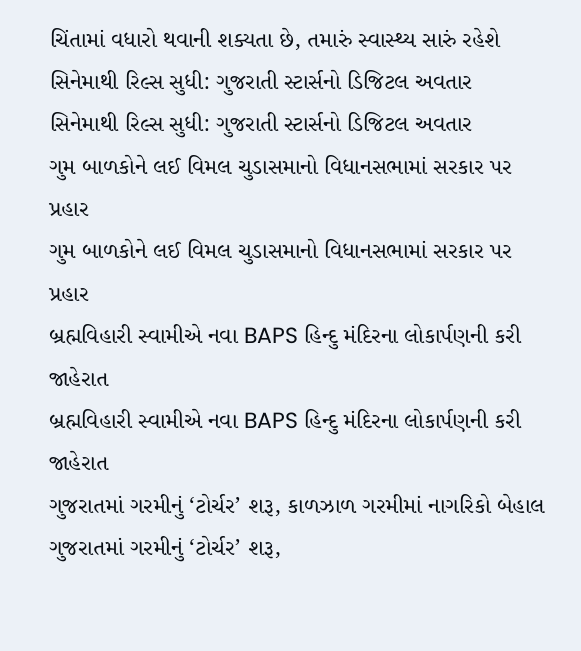ચિંતામાં વધારો થવાની શક્યતા છે, તમારું સ્વાસ્થ્ય સારું રહેશે
સિનેમાથી રિલ્સ સુધી: ગુજરાતી સ્ટાર્સનો ડિજિટલ અવતાર
સિનેમાથી રિલ્સ સુધી: ગુજરાતી સ્ટાર્સનો ડિજિટલ અવતાર
ગુમ બાળકોને લઈ વિમલ ચુડાસમાનો વિધાનસભામાં સરકાર પર પ્રહાર
ગુમ બાળકોને લઈ વિમલ ચુડાસમાનો વિધાનસભામાં સરકાર પર પ્રહાર
બ્રહ્મવિહારી સ્વામીએ નવા BAPS હિન્દુ મંદિરના લોકાર્પણની કરી જાહેરાત
બ્રહ્મવિહારી સ્વામીએ નવા BAPS હિન્દુ મંદિરના લોકાર્પણની કરી જાહેરાત
ગુજરાતમાં ગરમીનું ‘ટોર્ચર’ શરૂ, કાળઝાળ ગરમીમાં નાગરિકો બેહાલ
ગુજરાતમાં ગરમીનું ‘ટોર્ચર’ શરૂ,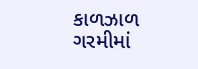કાળઝાળ ગરમીમાં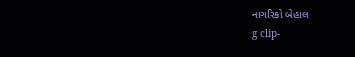નાગરિકો બેહાલ
g clip-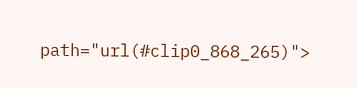path="url(#clip0_868_265)">